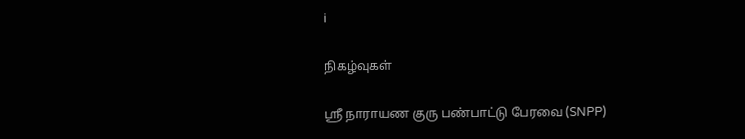i

நிகழ்வுகள்

ஸ்ரீ நாராயண குரு பண்பாட்டு பேரவை (SNPP)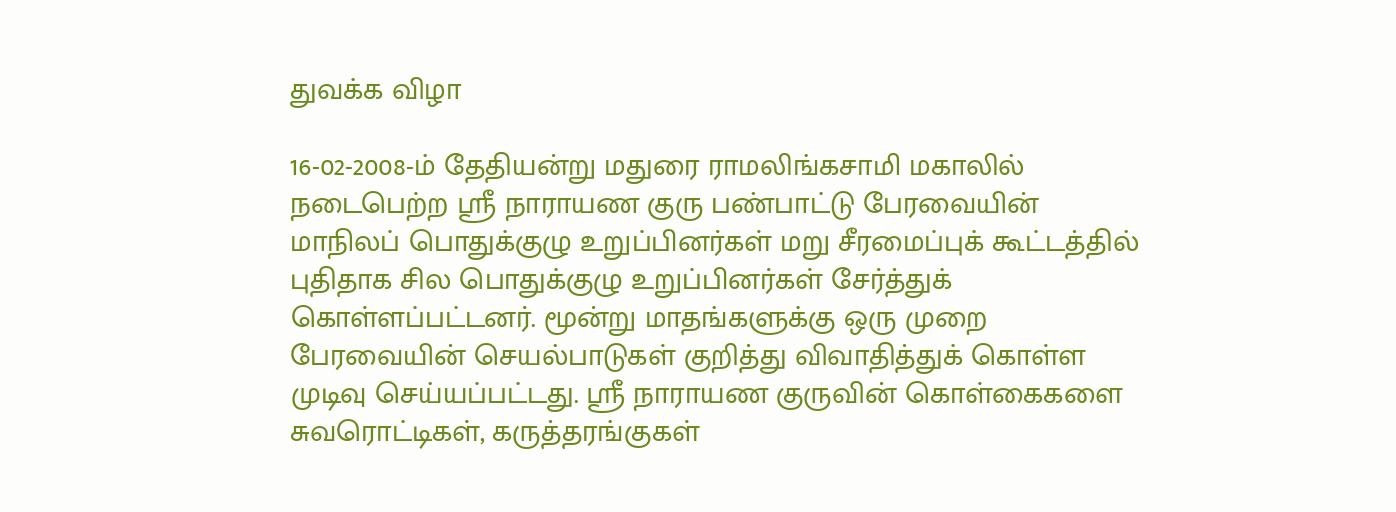துவக்க விழா

16-02-2008-ம் தேதியன்று மதுரை ராமலிங்கசாமி மகாலில் நடைபெற்ற ஸ்ரீ நாராயண குரு பண்பாட்டு பேரவையின் மாநிலப் பொதுக்குழு உறுப்பினர்கள் மறு சீரமைப்புக் கூட்டத்தில் புதிதாக சில பொதுக்குழு உறுப்பினர்கள் சேர்த்துக் கொள்ளப்பட்டனர். மூன்று மாதங்களுக்கு ஒரு முறை பேரவையின் செயல்பாடுகள் குறித்து விவாதித்துக் கொள்ள முடிவு செய்யப்பட்டது. ஸ்ரீ நாராயண குருவின் கொள்கைகளை சுவரொட்டிகள், கருத்தரங்குகள்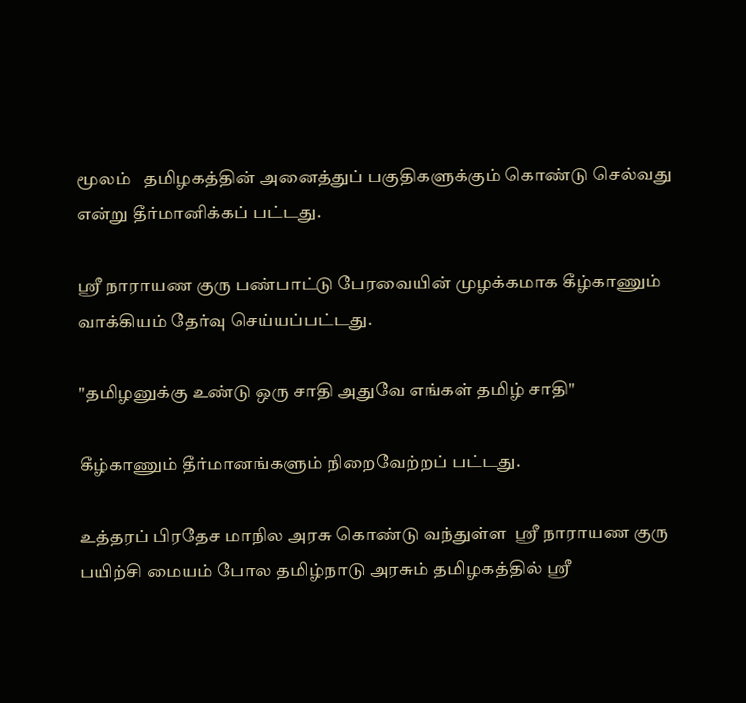மூலம்   தமிழகத்தின் அனைத்துப் பகுதிகளுக்கும் கொண்டு செல்வது என்று தீர்மானிக்கப் பட்டது.

ஸ்ரீ நாராயண குரு பண்பாட்டு பேரவையின் முழக்கமாக கீழ்காணும் வாக்கியம் தேர்வு செய்யப்பட்டது.

"தமிழனுக்கு உண்டு ஒரு சாதி அதுவே எங்கள் தமிழ் சாதி"

கீழ்காணும் தீர்மானங்களும் நிறைவேற்றப் பட்டது.

உத்தரப் பிரதேச மாநில அரசு கொண்டு வந்துள்ள  ஸ்ரீ நாராயண குரு பயிற்சி மையம் போல தமிழ்நாடு அரசும் தமிழகத்தில் ஸ்ரீ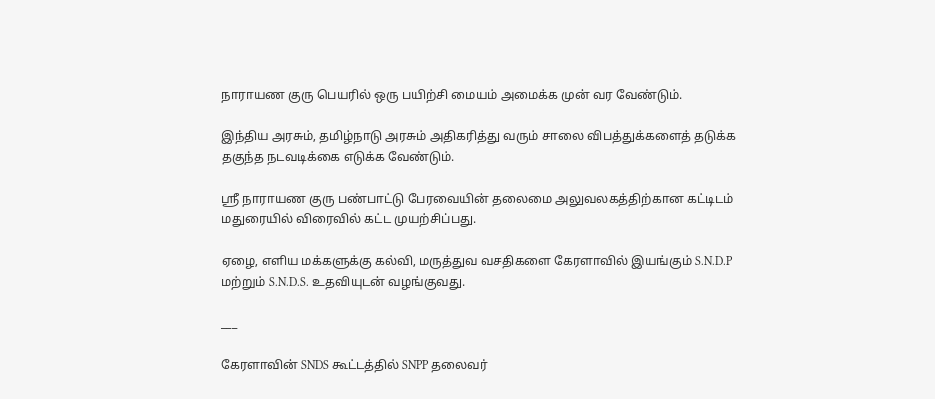நாராயண குரு பெயரில் ஒரு பயிற்சி மையம் அமைக்க முன் வர வேண்டும்.

இந்திய அரசும், தமிழ்நாடு அரசும் அதிகரித்து வரும் சாலை விபத்துக்களைத் தடுக்க தகுந்த நடவடிக்கை எடுக்க வேண்டும்.

ஸ்ரீ நாராயண குரு பண்பாட்டு பேரவையின் தலைமை அலுவலகத்திற்கான கட்டிடம் மதுரையில் விரைவில் கட்ட முயற்சிப்பது.

ஏழை, எளிய மக்களுக்கு கல்வி, மருத்துவ வசதிகளை கேரளாவில் இயங்கும் S.N.D.P மற்றும் S.N.D.S. உதவியுடன் வழங்குவது.

___

கேரளாவின் SNDS கூட்டத்தில் SNPP தலைவர்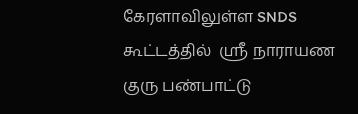கேரளாவிலுள்ள SNDS கூட்டத்தில்  ஸ்ரீ நாராயண குரு பண்பாட்டு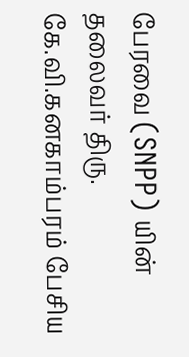பேரவை (SNPP) யின் தலைவர் திரு. கே.வி.கனகாம்பரம் பேசிய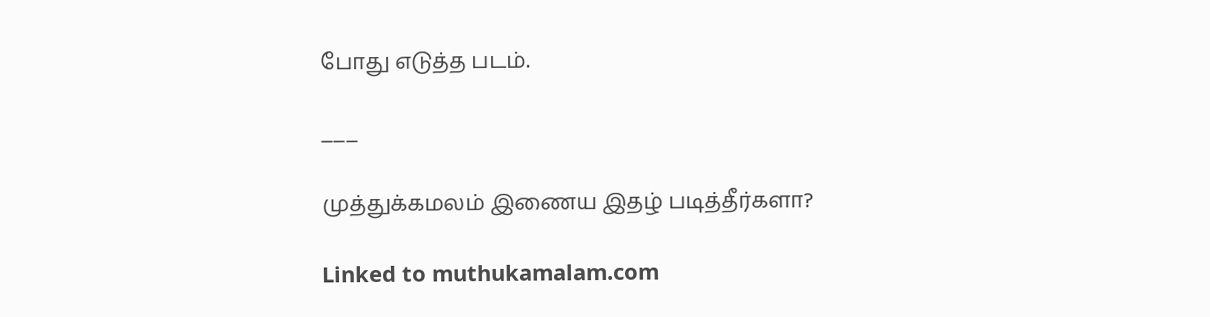போது எடுத்த படம்.

___

முத்துக்கமலம் இணைய இதழ் படித்தீர்களா?

Linked to muthukamalam.com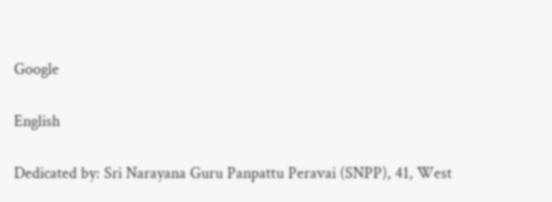Google

English

Dedicated by: Sri Narayana Guru Panpattu Peravai (SNPP), 41, West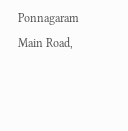Ponnagaram Main Road,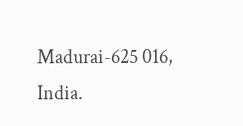Madurai-625 016, India.